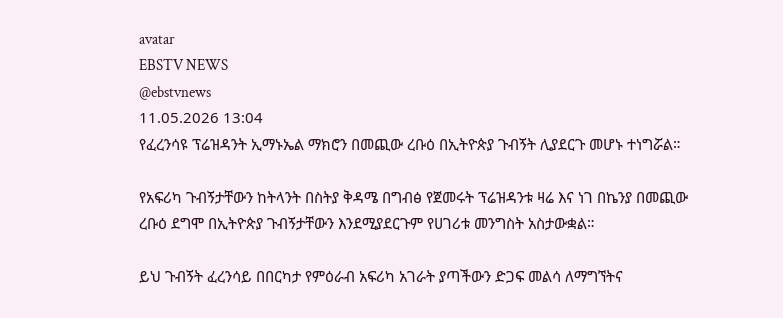avatar
EBSTV NEWS
@ebstvnews
11.05.2026 13:04
የፈረንሳዩ ፕሬዝዳንት ኢማኑኤል ማክሮን በመጪው ረቡዕ በኢትዮጵያ ጉብኝት ሊያደርጉ መሆኑ ተነግሯል።

የአፍሪካ ጉብኝታቸውን ከትላንት በስትያ ቅዳሜ በግብፅ የጀመሩት ፕሬዝዳንቱ ዛሬ እና ነገ በኬንያ በመጪው ረቡዕ ደግሞ በኢትዮጵያ ጉብኝታቸውን እንደሚያደርጉም የሀገሪቱ መንግስት አስታውቋል።

ይህ ጉብኝት ፈረንሳይ በበርካታ የምዕራብ አፍሪካ አገራት ያጣችውን ድጋፍ መልሳ ለማግኘትና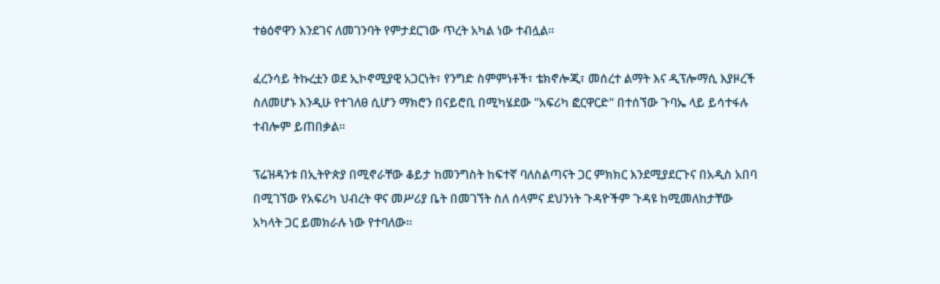ተፅዕኖዋን እንደገና ለመገንባት የምታደርገው ጥረት አካል ነው ተብሏል።

ፈረንሳይ ትኩረቷን ወደ ኢኮኖሚያዊ አጋርነት፣ የንግድ ስምምነቶች፣ ቴክኖሎጂ፣ መሰረተ ልማት እና ዲፕሎማሲ እያዞረች ስለመሆኑ እንዲሁ የተገለፀ ሲሆን ማክሮን በናይሮቢ በሚካሄደው "አፍሪካ ፎርዋርድ" በተሰኘው ጉባኤ ላይ ይሳተፋሉ ተብሎም ይጠበቃል፡፡

ፕሬዝዳንቱ በኢትዮጵያ በሚኖራቸው ቆይታ ከመንግስት ከፍተኛ ባለስልጣናት ጋር ምክክር እንደሚያደርጉና በአዲስ አበባ በሚገኘው የአፍሪካ ህብረት ዋና መሥሪያ ቤት በመገኘት ስለ ሰላምና ደህንነት ጉዳዮችም ጉዳዩ ከሚመለከታቸው አካላት ጋር ይመክራሉ ነው የተባለው።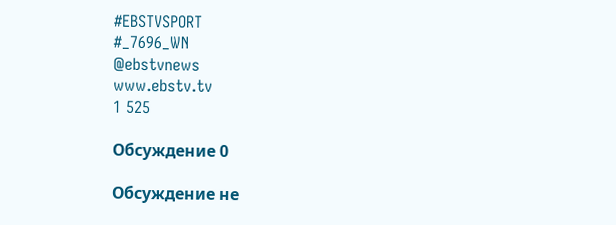#EBSTVSPORT
#_7696_WN
@ebstvnews
www.ebstv.tv
1 525

Обсуждение 0

Обсуждение не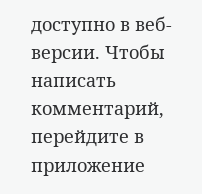доступно в веб-версии. Чтобы написать комментарий, перейдите в приложение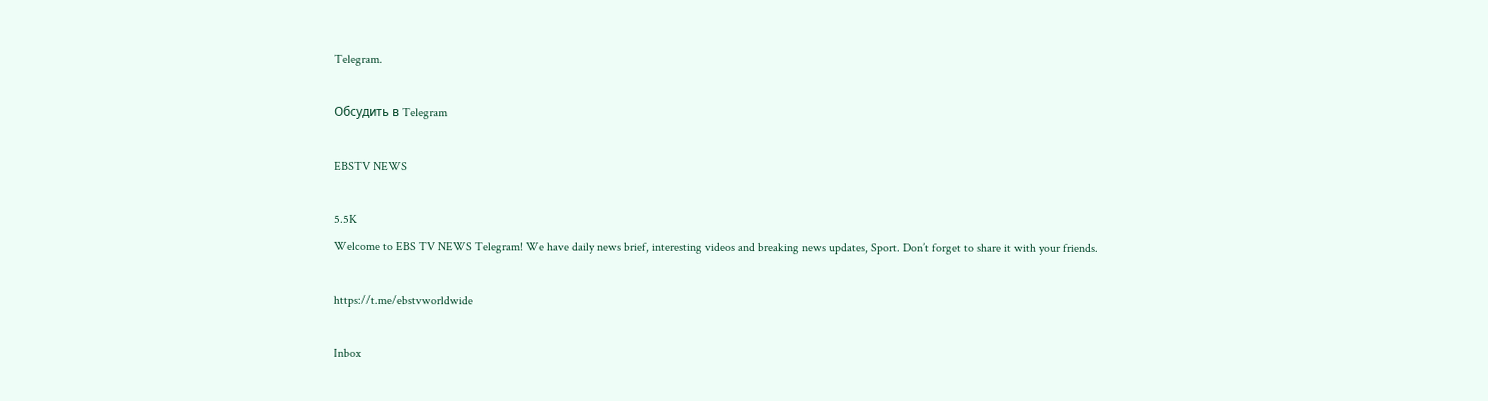Telegram.

Обсудить в Telegram

EBSTV NEWS

5.5K
Welcome to EBS TV NEWS Telegram! We have daily news brief, interesting videos and breaking news updates, Sport. Don’t forget to share it with your friends.

https://t.me/ebstvworldwide

Inbox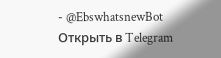- @EbswhatsnewBot
Открыть в Telegram